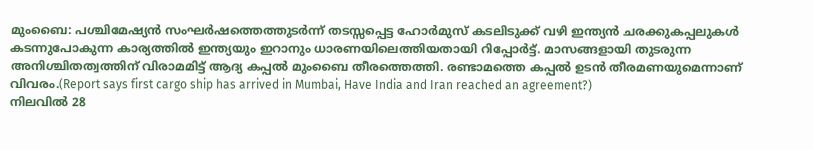മുംബൈ: പശ്ചിമേഷ്യൻ സംഘർഷത്തെത്തുടർന്ന് തടസ്സപ്പെട്ട ഹോർമുസ് കടലിടുക്ക് വഴി ഇന്ത്യൻ ചരക്കുകപ്പലുകൾ കടന്നുപോകുന്ന കാര്യത്തിൽ ഇന്ത്യയും ഇറാനും ധാരണയിലെത്തിയതായി റിപ്പോർട്ട്. മാസങ്ങളായി തുടരുന്ന അനിശ്ചിതത്വത്തിന് വിരാമമിട്ട് ആദ്യ കപ്പൽ മുംബൈ തീരത്തെത്തി. രണ്ടാമത്തെ കപ്പൽ ഉടൻ തീരമണയുമെന്നാണ് വിവരം.(Report says first cargo ship has arrived in Mumbai, Have India and Iran reached an agreement?)
നിലവിൽ 28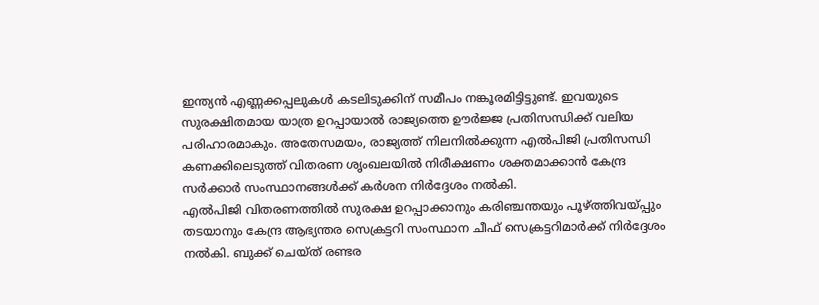ഇന്ത്യൻ എണ്ണക്കപ്പലുകൾ കടലിടുക്കിന് സമീപം നങ്കൂരമിട്ടിട്ടുണ്ട്. ഇവയുടെ സുരക്ഷിതമായ യാത്ര ഉറപ്പായാൽ രാജ്യത്തെ ഊർജ്ജ പ്രതിസന്ധിക്ക് വലിയ പരിഹാരമാകും. അതേസമയം, രാജ്യത്ത് നിലനിൽക്കുന്ന എൽപിജി പ്രതിസന്ധി കണക്കിലെടുത്ത് വിതരണ ശൃംഖലയിൽ നിരീക്ഷണം ശക്തമാക്കാൻ കേന്ദ്ര സർക്കാർ സംസ്ഥാനങ്ങൾക്ക് കർശന നിർദ്ദേശം നൽകി.
എൽപിജി വിതരണത്തിൽ സുരക്ഷ ഉറപ്പാക്കാനും കരിഞ്ചന്തയും പൂഴ്ത്തിവയ്പ്പും തടയാനും കേന്ദ്ര ആഭ്യന്തര സെക്രട്ടറി സംസ്ഥാന ചീഫ് സെക്രട്ടറിമാർക്ക് നിർദ്ദേശം നൽകി. ബുക്ക് ചെയ്ത് രണ്ടര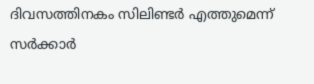ദിവസത്തിനകം സിലിണ്ടർ എത്തുമെന്ന് സർക്കാർ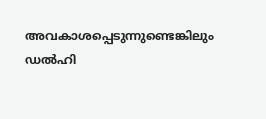അവകാശപ്പെടുന്നുണ്ടെങ്കിലും ഡൽഹി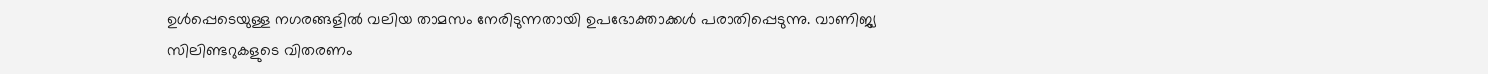ഉൾപ്പെടെയുള്ള നഗരങ്ങളിൽ വലിയ താമസം നേരിടുന്നതായി ഉപഭോക്താക്കൾ പരാതിപ്പെടുന്നു. വാണിജ്യ സിലിണ്ടറുകളുടെ വിതരണം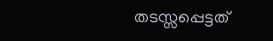തടസ്സപ്പെട്ടത്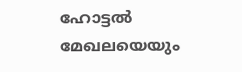ഹോട്ടൽ മേഖലയെയും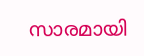സാരമായി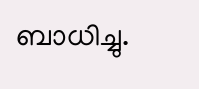ബാധിച്ചു.